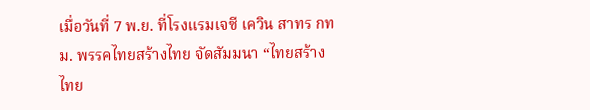เมื่อวันที่ 7 พ.ย. ที่โรงแรมเจซี เควิน สาทร กทม. พรรคไทยสร้างไทย จัดสัมมนา “ไทยสร้างไทย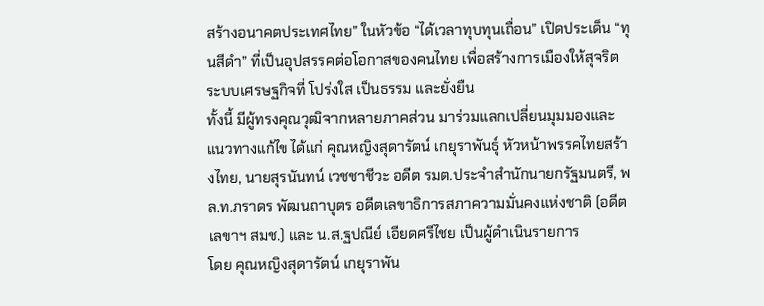สร้างอนาคตประเทศไทย” ในหัวข้อ “ได้เวลาทุบทุนเถื่อน” เปิดประเด็น “ทุนสีดำ” ที่เป็นอุปสรรคต่อโอกาสของคนไทย เพื่อสร้างการเมืองให้สุจริต ระบบเศรษฐกิจที่ โปร่งใส เป็นธรรม และยั่งยืน
ทั้งนี้ มีผู้ทรงคุณวุฒิจากหลายภาคส่วน มาร่วมแลกเปลี่ยนมุมมองและแนวทางแก้ไข ได้แก่ คุณหญิงสุดารัตน์ เกยุราพันธุ์ หัวหน้าพรรคไทยสร้างไทย, นายสุรนันทน์ เวชชาชีวะ อดีต รมต.ประจำสำนักนายกรัฐมนตรี, พล.ท.ภราดร พัฒนถาบุตร อดีตเลขาธิการสภาความมั่นคงแห่งชาติ (อดีตเลขาฯ สมช.) และ น.ส.ฐปณีย์ เอียดศรีไชย เป็นผู้ดำเนินรายการ
โดย คุณหญิงสุดารัตน์ เกยุราพัน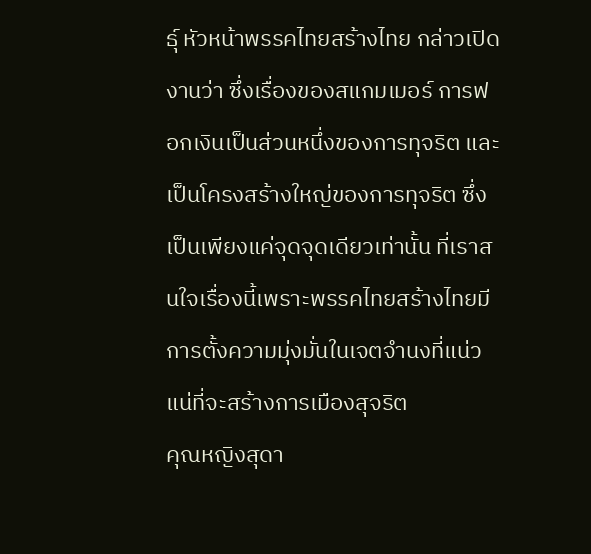ธุ์ หัวหน้าพรรคไทยสร้างไทย กล่าวเปิดงานว่า ซึ่งเรื่องของสแกมเมอร์ การฟอกเงินเป็นส่วนหนึ่งของการทุจริต และเป็นโครงสร้างใหญ่ของการทุจริต ซึ่งเป็นเพียงแค่จุดจุดเดียวเท่านั้น ที่เราสนใจเรื่องนี้เพราะพรรคไทยสร้างไทยมีการตั้งความมุ่งมั่นในเจตจำนงที่แน่วแน่ที่จะสร้างการเมืองสุจริต
คุณหญิงสุดา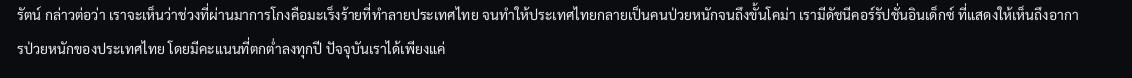รัตน์ กล่าวต่อว่า เราจะเห็นว่าช่วงที่ผ่านมาการโกงคือมะเร็งร้ายที่ทำลายประเทศไทย จนทำให้ประเทศไทยกลายเป็นคนป่วยหนักจนถึงขั้นโคม่า เรามีดัชนีคอร์รัปชั่นอินเด็กซ์ ที่แสดงให้เห็นถึงอาการป่วยหนักของประเทศไทย โดยมีคะแนนที่ตกต่ำลงทุกปี ปัจจุบันเราได้เพียงแค่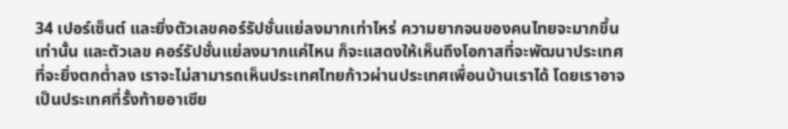34 เปอร์เซ็นต์ และยิ่งตัวเลขคอร์รัปชั่นแย่ลงมากเท่าไหร่ ความยากจนของคนไทยจะมากขึ้นเท่านั้น และตัวเลข คอร์รัปชั่นแย่ลงมากแค่ไหน ก็จะแสดงให้เห็นถึงโอกาสที่จะพัฒนาประเทศที่จะยิ่งตกต่ำลง เราจะไม่สามารถเห็นประเทศไทยก้าวผ่านประเทศเพื่อนบ้านเราได้ โดยเราอาจเป็นประเทศที่รั้งท้ายอาเซีย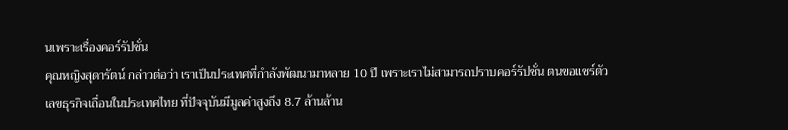นเพราะเรื่องคอร์รัปชั่น
คุณหญิงสุดารัตน์ กล่าวต่อว่า เราเป็นประเทศที่กำลังพัฒนามาหลาย 10 ปี เพราะเราไม่สามารถปราบคอร์รัปชั่น ตนขอแชร์ตัวเลขธุรกิจเถื่อนในประเทศไทย ที่ปัจจุบันมีมูลค่าสูงถึง 8.7 ล้านล้าน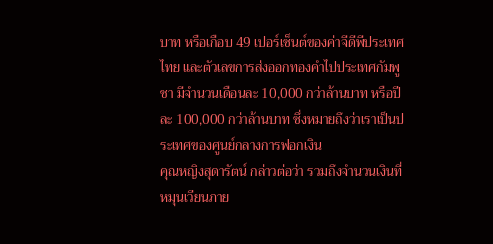บาท หรือเกือบ 49 เปอร์เซ็นต์ของค่าจีดีพีประเทศไทย และตัวเลขการส่งออกทองคำไปประเทศกัมพูชา มีจำนวนเดือนละ 10,000 กว่าล้านบาท หรือปีละ 100,000 กว่าล้านบาท ซึ่งหมายถึงว่าเราเป็นประเทศของศูนย์กลางการฟอกเงิน
คุณหญิงสุดารัตน์ กล่าวต่อว่า รวมถึงจำนวนเงินที่หมุนเวียนภาย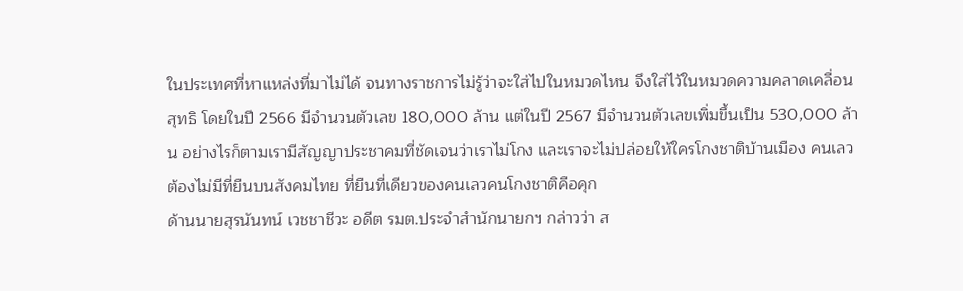ในประเทศที่หาแหล่งที่มาไม่ได้ จนทางราชการไม่รู้ว่าจะใส่ไปในหมวดไหน จึงใส่ไว้ในหมวดความคลาดเคลื่อนสุทธิ โดยในปี 2566 มีจำนวนตัวเลข 180,000 ล้าน แต่ในปี 2567 มีจำนวนตัวเลขเพิ่มขึ้นเป็น 530,000 ล้าน อย่างไรก็ตามเรามีสัญญาประชาคมที่ชัดเจนว่าเราไม่โกง และเราจะไม่ปล่อยให้ใครโกงชาติบ้านเมือง คนเลวต้องไม่มีที่ยืนบนสังคมไทย ที่ยืนที่เดียวของคนเลวคนโกงชาติคือคุก
ด้านนายสุรนันทน์ เวชชาชีวะ อดีต รมต.ประจำสำนักนายกฯ กล่าวว่า ส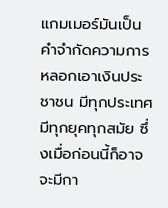แกมเมอร์มันเป็นคำจำกัดความการหลอกเอาเงินประชาชน มีทุกประเทศมีทุกยุคทุกสมัย ซึ่งเมื่อก่อนนี้ก็อาจจะมีกา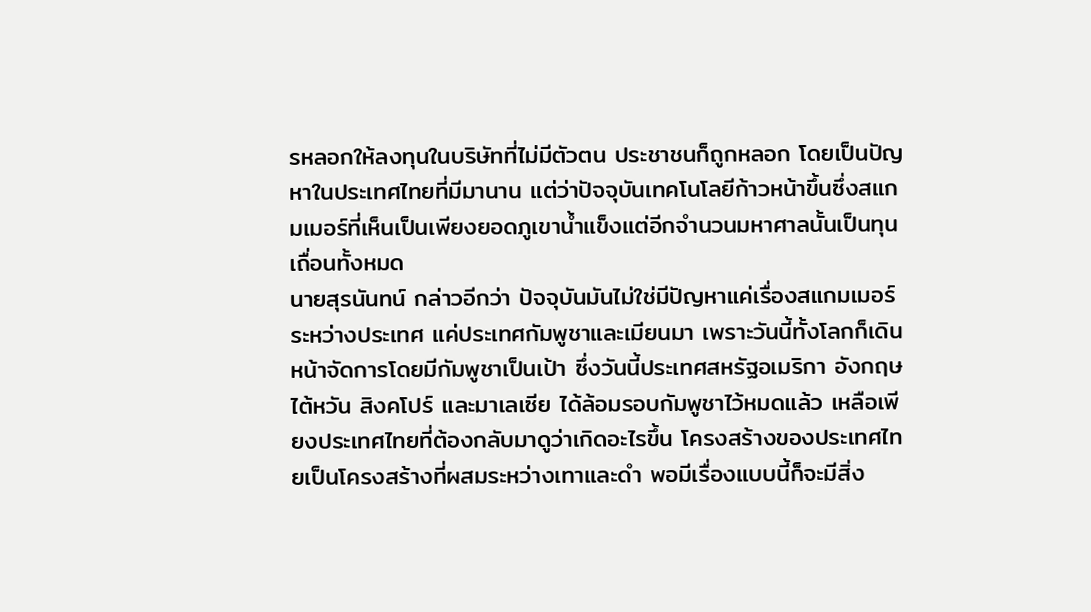รหลอกให้ลงทุนในบริษัทที่ไม่มีตัวตน ประชาชนก็ถูกหลอก โดยเป็นปัญหาในประเทศไทยที่มีมานาน แต่ว่าปัจจุบันเทคโนโลยีก้าวหน้าขึ้นซึ่งสแกมเมอร์ที่เห็นเป็นเพียงยอดภูเขาน้ำแข็งแต่อีกจำนวนมหาศาลนั้นเป็นทุนเถื่อนทั้งหมด
นายสุรนันทน์ กล่าวอีกว่า ปัจจุบันมันไม่ใช่มีปัญหาแค่เรื่องสแกมเมอร์ระหว่างประเทศ แค่ประเทศกัมพูชาและเมียนมา เพราะวันนี้ทั้งโลกก็เดินหน้าจัดการโดยมีกัมพูชาเป็นเป้า ซึ่งวันนี้ประเทศสหรัฐอเมริกา อังกฤษ ไต้หวัน สิงคโปร์ และมาเลเซีย ได้ล้อมรอบกัมพูชาไว้หมดแล้ว เหลือเพียงประเทศไทยที่ต้องกลับมาดูว่าเกิดอะไรขึ้น โครงสร้างของประเทศไทยเป็นโครงสร้างที่ผสมระหว่างเทาและดำ พอมีเรื่องแบบนี้ก็จะมีสิ่ง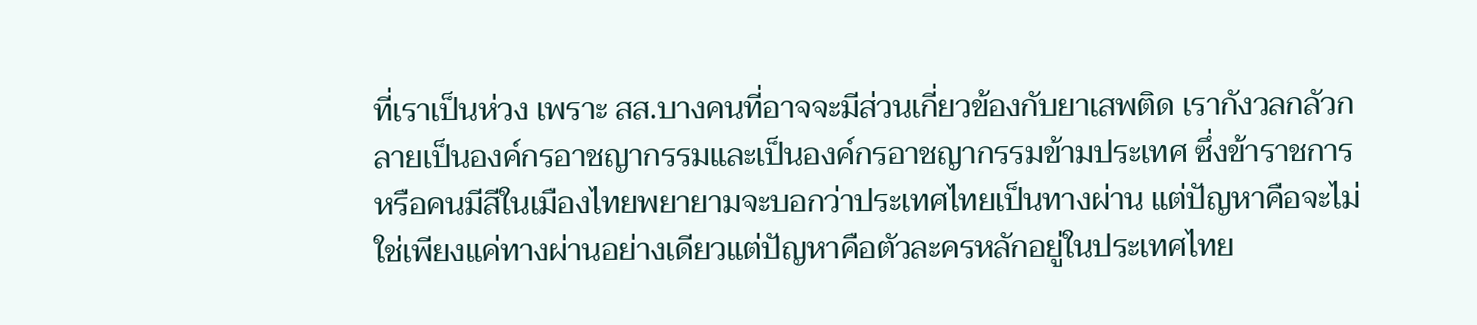ที่เราเป็นห่วง เพราะ สส.บางคนที่อาจจะมีส่วนเกี่ยวข้องกับยาเสพติด เรากังวลกลัวกลายเป็นองค์กรอาชญากรรมและเป็นองค์กรอาชญากรรมข้ามประเทศ ซึ่งข้าราชการหรือคนมีสีในเมืองไทยพยายามจะบอกว่าประเทศไทยเป็นทางผ่าน แต่ปัญหาคือจะไม่ใช่เพียงแค่ทางผ่านอย่างเดียวแต่ปัญหาคือตัวละครหลักอยู่ในประเทศไทย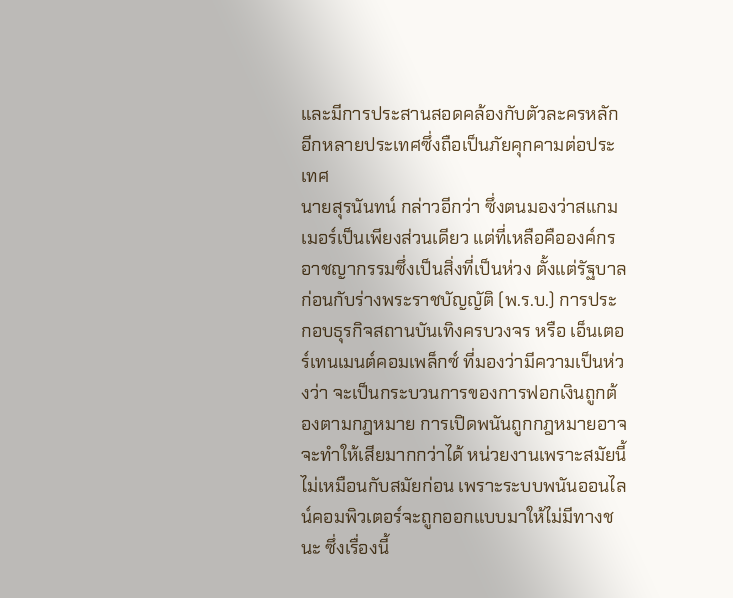และมีการประสานสอดคล้องกับตัวละครหลักอีกหลายประเทศซึ่งถือเป็นภัยคุกคามต่อประเทศ
นายสุรนันทน์ กล่าวอีกว่า ซึ่งตนมองว่าสแกมเมอร์เป็นเพียงส่วนเดียว แต่ที่เหลือคือองค์กรอาชญากรรมซึ่งเป็นสิ่งที่เป็นห่วง ตั้งแต่รัฐบาลก่อนกับร่างพระราชบัญญัติ (พ.ร.บ.) การประกอบธุรกิจสถานบันเทิงครบวงจร หรือ เอ็นเตอร์เทนเมนต์คอมเพล็กซ์ ที่มองว่ามีความเป็นห่วงว่า จะเป็นกระบวนการของการฟอกเงินถูกต้องตามกฎหมาย การเปิดพนันถูกกฎหมายอาจจะทำให้เสียมากกว่าได้ หน่วยงานเพราะสมัยนี้ไม่เหมือนกับสมัยก่อน เพราะระบบพนันออนไลน์คอมพิวเตอร์จะถูกออกแบบมาให้ไม่มีทางชนะ ซึ่งเรื่องนี้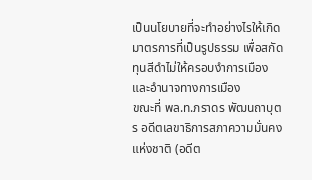เป็นนโยบายที่จะทำอย่างไรให้เกิดมาตรการที่เป็นรูปธรรม เพื่อสกัดทุนสีดำไม่ให้ครอบงำการเมืองและอำนาจทางการเมือง
ขณะที่ พล.ท.ภราดร พัฒนถาบุตร อดีตเลขาธิการสภาความมั่นคงแห่งชาติ (อดีต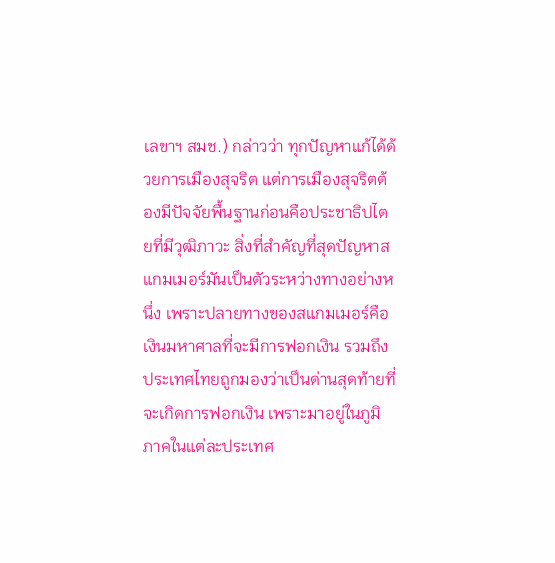เลขาฯ สมช.) กล่าวว่า ทุกปัญหาแก้ได้ด้วยการเมืองสุจริต แต่การเมืองสุจริตต้องมีปัจจัยพื้นฐานก่อนคือประชาธิปไตยที่มีวุฒิภาวะ สิ่งที่สำคัญที่สุดปัญหาสแกมเมอร์มันเป็นตัวระหว่างทางอย่างหนึ่ง เพราะปลายทางของสแกมเมอร์คือเงินมหาศาลที่จะมีการฟอกเงิน รวมถึงประเทศไทยถูกมองว่าเป็นด่านสุดท้ายที่จะเกิดการฟอกเงิน เพราะมาอยู่ในภูมิภาคในแต่ละประเทศ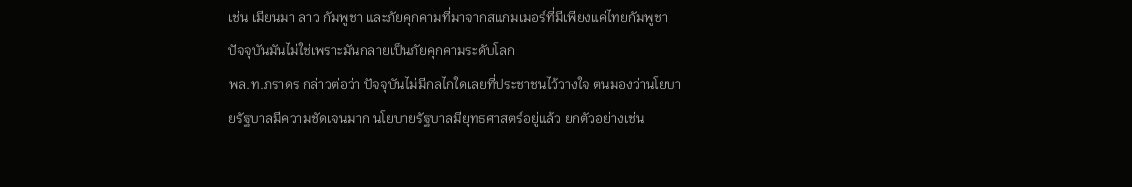เช่น เมียนมา ลาว กัมพูชา และภัยคุกคามที่มาจากสแกมเมอร์ที่มีเพียงแค่ไทยกัมพูชา ปัจจุบันมันไม่ใช่เพราะมันกลายเป็นภัยคุกคามระดับโลก
พล.ท.ภราดร กล่าวต่อว่า ปัจจุบันไม่มีกลไกใดเลยที่ประชาชนไว้วางใจ ตนมองว่านโยบายรัฐบาลมีความชัดเจนมาก นโยบายรัฐบาลมียุทธศาสตร์อยู่แล้ว ยกตัวอย่างเช่น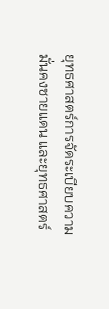ยุทธศาสตร์การจัดระเบียบความมั่นคงชายแดน และยุทธศาสตร์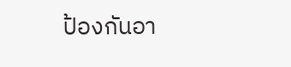ป้องกันอา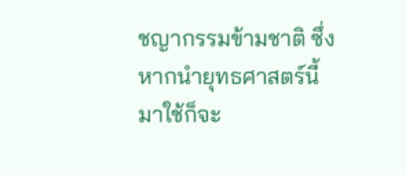ชญากรรมข้ามชาติ ซึ่งหากนำยุทธศาสตร์นี้มาใช้ก็จะ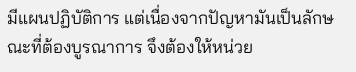มีแผนปฏิบัติการ แต่เนื่องจากปัญหามันเป็นลักษณะที่ต้องบูรณาการ จึงต้องให้หน่วย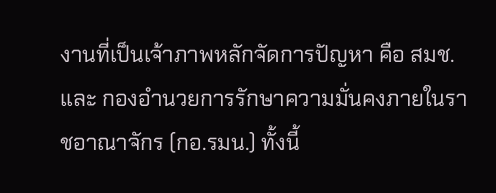งานที่เป็นเจ้าภาพหลักจัดการปัญหา คือ สมช. และ กองอำนวยการรักษาความมั่นคงภายในราชอาณาจักร (กอ.รมน.) ทั้งนี้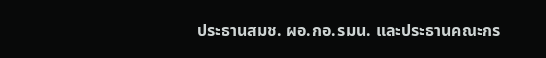ประธานสมช. ผอ.กอ.รมน. และประธานคณะกร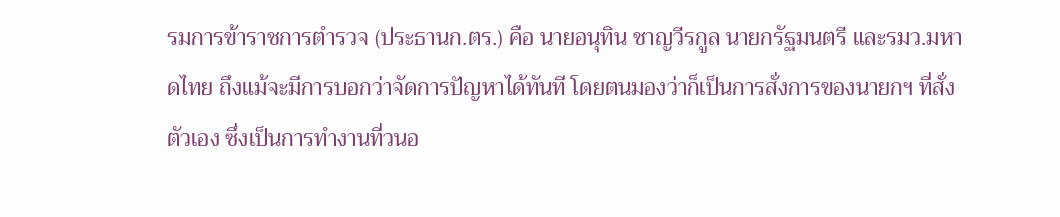รมการข้าราชการตำรวจ (ประธานก.ตร.) คือ นายอนุทิน ชาญวีรกูล นายกรัฐมนตรี และรมว.มหาดไทย ถึงแม้จะมีการบอกว่าจัดการปัญหาได้ทันที โดยตนมองว่าก็เป็นการสั่งการของนายกฯ ที่สั่งตัวเอง ซึ่งเป็นการทำงานที่วนอ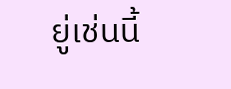ยู่เช่นนี้